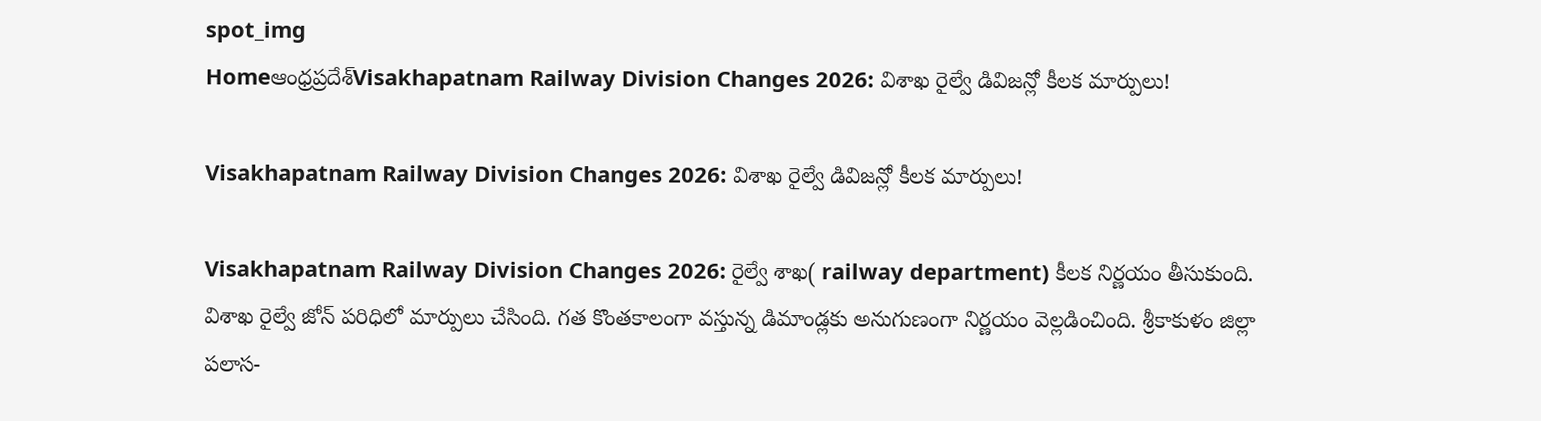spot_img
Homeఆంధ్రప్రదేశ్‌Visakhapatnam Railway Division Changes 2026: విశాఖ రైల్వే డివిజన్లో కీలక మార్పులు!

Visakhapatnam Railway Division Changes 2026: విశాఖ రైల్వే డివిజన్లో కీలక మార్పులు!

Visakhapatnam Railway Division Changes 2026: రైల్వే శాఖ( railway department) కీలక నిర్ణయం తీసుకుంది. విశాఖ రైల్వే జోన్ పరిధిలో మార్పులు చేసింది. గత కొంతకాలంగా వస్తున్న డిమాండ్లకు అనుగుణంగా నిర్ణయం వెల్లడించింది. శ్రీకాకుళం జిల్లా పలాస-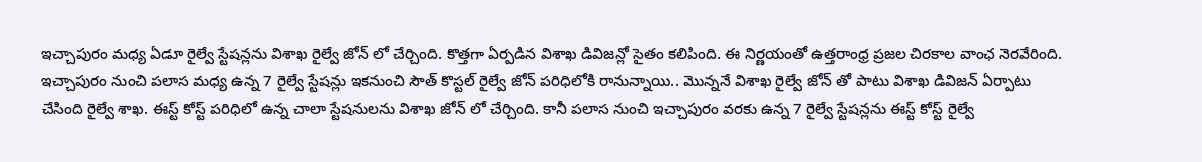ఇచ్చాపురం మధ్య ఏడూ రైల్వే స్టేషన్లను విశాఖ రైల్వే జోన్ లో చేర్చింది. కొత్తగా ఏర్పడిన విశాఖ డివిజన్లో సైతం కలిపింది. ఈ నిర్ణయంతో ఉత్తరాంధ్ర ప్రజల చిరకాల వాంఛ నెరవేరింది. ఇచ్చాపురం నుంచి పలాస మధ్య ఉన్న 7 రైల్వే స్టేషన్లు ఇకనుంచి సౌత్ కొస్టల్ రైల్వే జోన్ పరిధిలోకి రానున్నాయి.. మొన్ననే విశాఖ రైల్వే జోన్ తో పాటు విశాఖ డివిజన్ ఏర్పాటు చేసింది రైల్వే శాఖ. ఈస్ట్ కోస్ట్ పరిధిలో ఉన్న చాలా స్టేషనులను విశాఖ జోన్ లో చేర్చింది. కానీ పలాస నుంచి ఇచ్చాపురం వరకు ఉన్న 7 రైల్వే స్టేషన్లను ఈస్ట్ కోస్ట్ రైల్వే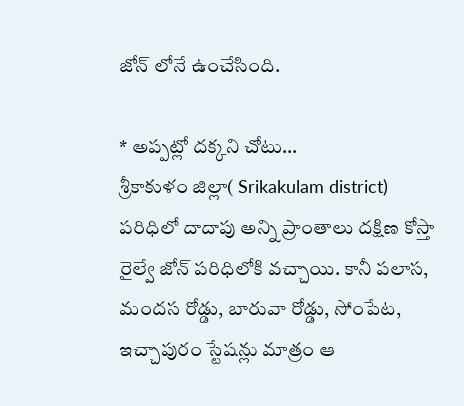జోన్ లోనే ఉంచేసింది.

* అప్పట్లో దక్కని చోటు…
శ్రీకాకుళం జిల్లా( Srikakulam district) పరిధిలో దాదాపు అన్ని ప్రాంతాలు దక్షిణ కోస్తా రైల్వే జోన్ పరిధిలోకి వచ్చాయి. కానీ పలాస, మందస రోడ్డు, బారువా రోడ్డు, సోంపేట, ఇచ్చాపురం స్టేషన్లు మాత్రం ఆ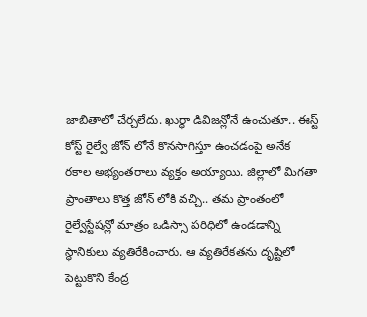జాబితాలో చేర్చలేదు. ఖుర్ధా డివిజన్లోనే ఉంచుతూ.. ఈస్ట్ కోస్ట్ రైల్వే జోన్ లోనే కొనసాగిస్తూ ఉంచడంపై అనేక రకాల అభ్యంతరాలు వ్యక్తం అయ్యాయి. జిల్లాలో మిగతా ప్రాంతాలు కొత్త జోన్ లోకి వచ్చి.. తమ ప్రాంతంలో రైల్వేస్టేషన్లో మాత్రం ఒడిస్సా పరిధిలో ఉండడాన్ని స్థానికులు వ్యతిరేకించారు. ఆ వ్యతిరేకతను దృష్టిలో పెట్టుకొని కేంద్ర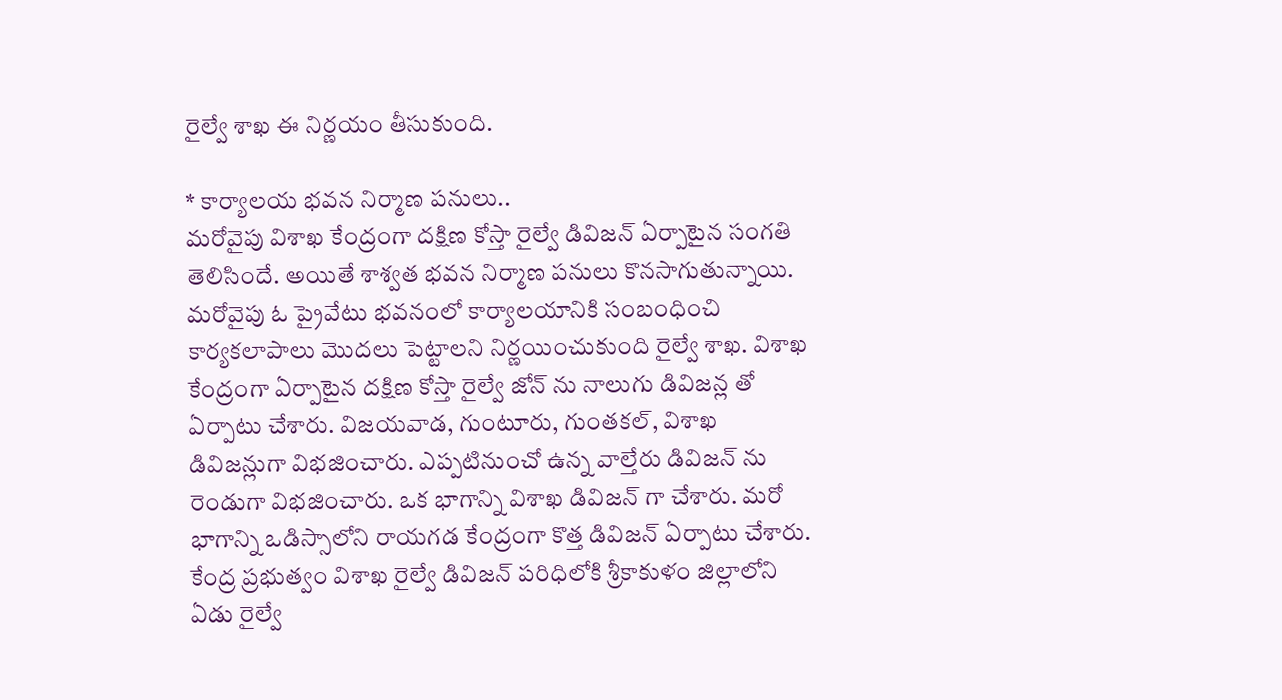రైల్వే శాఖ ఈ నిర్ణయం తీసుకుంది.

* కార్యాలయ భవన నిర్మాణ పనులు..
మరోవైపు విశాఖ కేంద్రంగా దక్షిణ కోస్తా రైల్వే డివిజన్ ఏర్పాటైన సంగతి తెలిసిందే. అయితే శాశ్వత భవన నిర్మాణ పనులు కొనసాగుతున్నాయి. మరోవైపు ఓ ప్రైవేటు భవనంలో కార్యాలయానికి సంబంధించి కార్యకలాపాలు మొదలు పెట్టాలని నిర్ణయించుకుంది రైల్వే శాఖ. విశాఖ కేంద్రంగా ఏర్పాటైన దక్షిణ కోస్తా రైల్వే జోన్ ను నాలుగు డివిజన్ల తో ఏర్పాటు చేశారు. విజయవాడ, గుంటూరు, గుంతకల్, విశాఖ డివిజన్లుగా విభజించారు. ఎప్పటినుంచో ఉన్న వాల్తేరు డివిజన్ ను రెండుగా విభజించారు. ఒక భాగాన్ని విశాఖ డివిజన్ గా చేశారు. మరో భాగాన్ని ఒడిస్సాలోని రాయగడ కేంద్రంగా కొత్త డివిజన్ ఏర్పాటు చేశారు. కేంద్ర ప్రభుత్వం విశాఖ రైల్వే డివిజన్ పరిధిలోకి శ్రీకాకుళం జిల్లాలోని ఏడు రైల్వే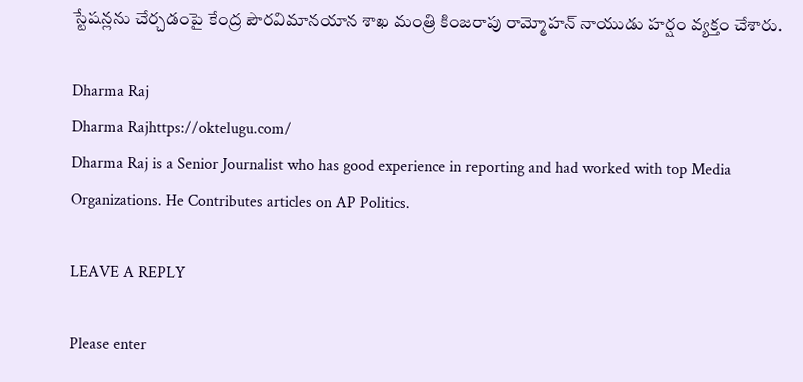స్టేషన్లను చేర్చడంపై కేంద్ర పౌరవిమానయాన శాఖ మంత్రి కింజరాపు రామ్మోహన్ నాయుడు హర్షం వ్యక్తం చేశారు.

Dharma Raj
Dharma Rajhttps://oktelugu.com/
Dharma Raj is a Senior Journalist who has good experience in reporting and had worked with top Media Organizations. He Contributes articles on AP Politics.

LEAVE A REPLY

Please enter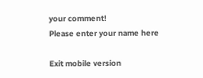your comment!
Please enter your name here

Exit mobile version